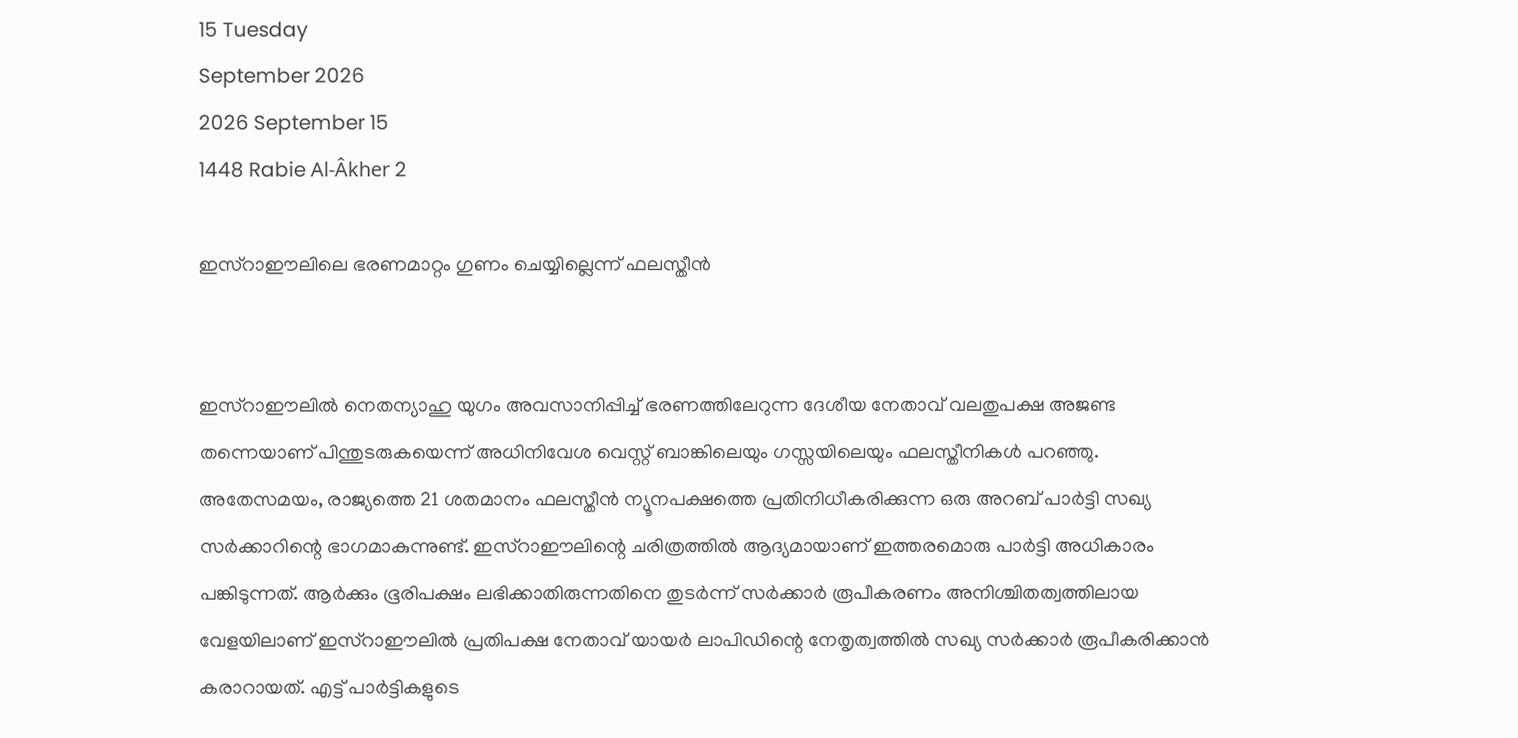15 Tuesday
September 2026
2026 September 15
1448 Rabie Al-Âkher 2

ഇസ്‌റാഈലിലെ ഭരണമാറ്റം ഗുണം ചെയ്യില്ലെന്ന് ഫലസ്തീന്‍


ഇസ്‌റാഈലില്‍ നെതന്യാഹു യുഗം അവസാനിപ്പിച്ച് ഭരണത്തിലേറുന്ന ദേശീയ നേതാവ് വലതുപക്ഷ അജണ്ട തന്നെയാണ് പിന്തുടരുകയെന്ന് അധിനിവേശ വെസ്റ്റ് ബാങ്കിലെയും ഗസ്സയിലെയും ഫലസ്തീനികള്‍ പറഞ്ഞു. അതേസമയം, രാജ്യത്തെ 21 ശതമാനം ഫലസ്തീന്‍ ന്യൂനപക്ഷത്തെ പ്രതിനിധീകരിക്കുന്ന ഒരു അറബ് പാര്‍ട്ടി സഖ്യ സര്‍ക്കാറിന്റെ ഭാഗമാകുന്നുണ്ട്. ഇസ്‌റാഈലിന്റെ ചരിത്രത്തില്‍ ആദ്യമായാണ് ഇത്തരമൊരു പാര്‍ട്ടി അധികാരം പങ്കിടുന്നത്. ആര്‍ക്കും ഭൂരിപക്ഷം ലഭിക്കാതിരുന്നതിനെ തുടര്‍ന്ന് സര്‍ക്കാര്‍ രൂപീകരണം അനിശ്ചിതത്വത്തിലായ വേളയിലാണ് ഇസ്‌റാഈലില്‍ പ്രതിപക്ഷ നേതാവ് യായര്‍ ലാപിഡിന്റെ നേതൃത്വത്തില്‍ സഖ്യ സര്‍ക്കാര്‍ രൂപീകരിക്കാന്‍ കരാറായത്. എട്ട് പാര്‍ട്ടികളുടെ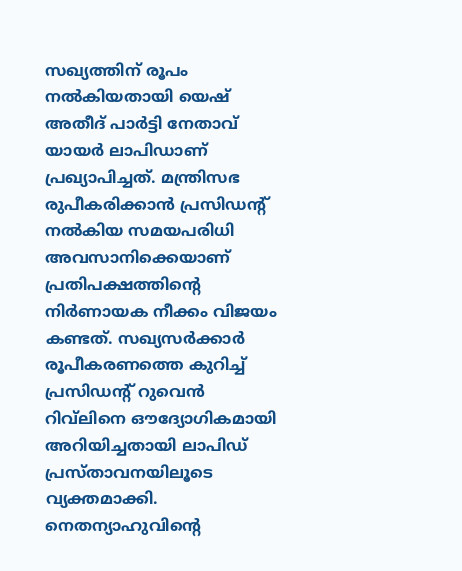സഖ്യത്തിന് രൂപം നല്‍കിയതായി യെഷ് അതീദ് പാര്‍ട്ടി നേതാവ് യായര്‍ ലാപിഡാണ് പ്രഖ്യാപിച്ചത്. മന്ത്രിസഭ രുപീകരിക്കാന്‍ പ്രസിഡന്റ് നല്‍കിയ സമയപരിധി അവസാനിക്കെയാണ് പ്രതിപക്ഷത്തിന്റെ നിര്‍ണായക നീക്കം വിജയം കണ്ടത്. സഖ്യസര്‍ക്കാര്‍ രൂപീകരണത്തെ കുറിച്ച് പ്രസിഡന്റ് റുവെന്‍ റിവ്‌ലിനെ ഔദ്യോഗികമായി അറിയിച്ചതായി ലാപിഡ് പ്രസ്താവനയിലൂടെ വ്യക്തമാക്കി. നെതന്യാഹുവിന്റെ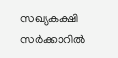സഖ്യകക്ഷി സര്‍ക്കാറില്‍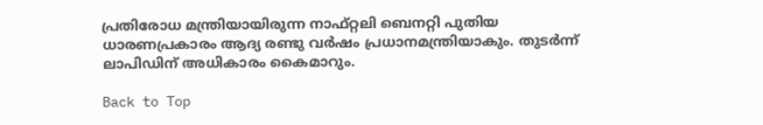പ്രതിരോധ മന്ത്രിയായിരുന്ന നാഫ്റ്റലി ബെനറ്റി പുതിയ ധാരണപ്രകാരം ആദ്യ രണ്ടു വര്‍ഷം പ്രധാനമന്ത്രിയാകും. തുടര്‍ന്ന് ലാപിഡിന് അധികാരം കൈമാറും.

Back to Top